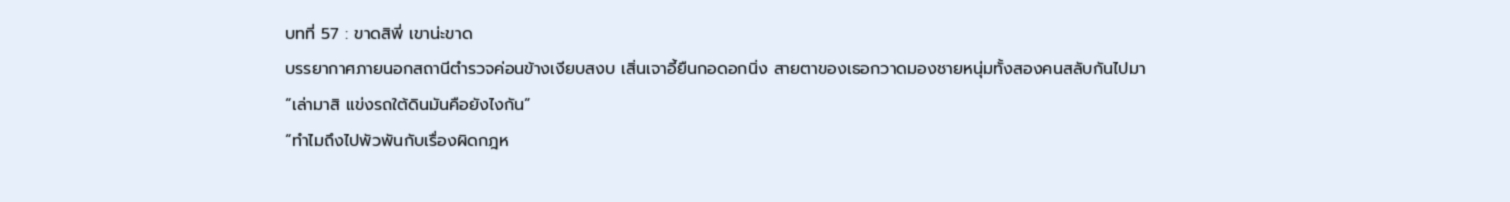บทที่ 57 : ขาดสิพี่ เขาน่ะขาด
บรรยากาศภายนอกสถานีตำรวจค่อนข้างเงียบสงบ เสิ่นเจาอี้ยืนกอดอกนิ่ง สายตาของเธอกวาดมองชายหนุ่มทั้งสองคนสลับกันไปมา
“เล่ามาสิ แข่งรถใต้ดินมันคือยังไงกัน”
“ทำไมถึงไปพัวพันกับเรื่องผิดกฎห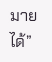มายได้”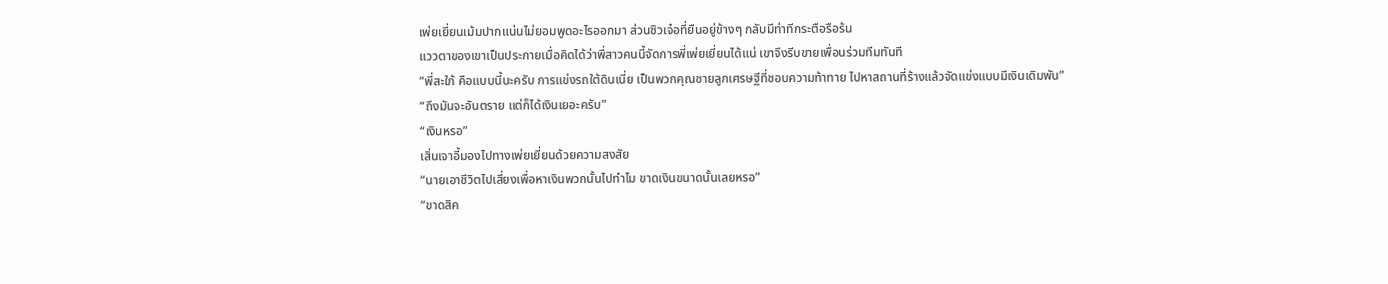เพ่ยเยี่ยนเม้มปากแน่นไม่ยอมพูดอะไรออกมา ส่วนชิวเจ๋อที่ยืนอยู่ข้างๆ กลับมีท่าทีกระตือรือร้น
แววตาของเขาเป็นประกายเมื่อคิดได้ว่าพี่สาวคนนี้จัดการพี่เพ่ยเยี่ยนได้แน่ เขาจึงรีบขายเพื่อนร่วมทีมทันที
“พี่สะใภ้ คือแบบนี้นะครับ การแข่งรถใต้ดินเนี่ย เป็นพวกคุณชายลูกเศรษฐีที่ชอบความท้าทาย ไปหาสถานที่ร้างแล้วจัดแข่งแบบมีเงินเดิมพัน”
“ถึงมันจะอันตราย แต่ก็ได้เงินเยอะครับ”
“เงินหรอ”
เสิ่นเจาอี้มองไปทางเพ่ยเยี่ยนด้วยความสงสัย
“นายเอาชีวิตไปเสี่ยงเพื่อหาเงินพวกนั้นไปทำไม ขาดเงินขนาดนั้นเลยหรอ”
“ขาดสิค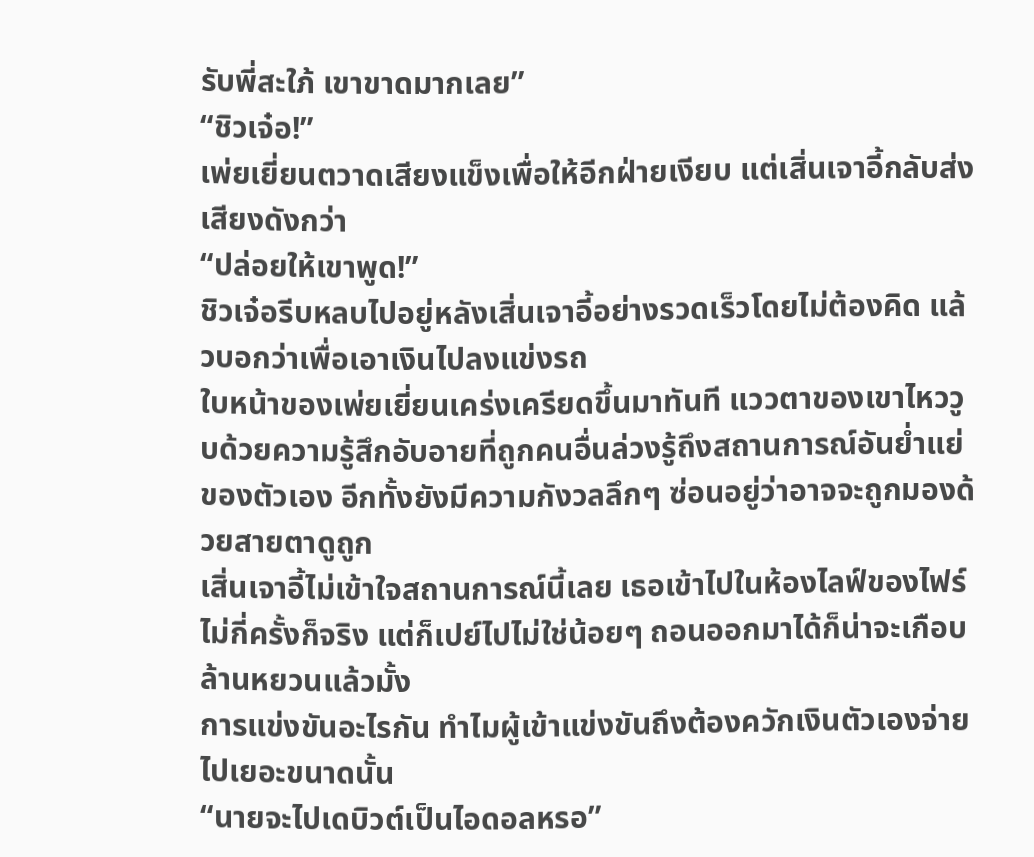รับพี่สะใภ้ เขาขาดมากเลย”
“ชิวเจ๋อ!”
เพ่ยเยี่ยนตวาดเสียงแข็งเพื่อให้อีกฝ่ายเงียบ แต่เสิ่นเจาอี้กลับส่งเสียงดังกว่า
“ปล่อยให้เขาพูด!”
ชิวเจ๋อรีบหลบไปอยู่หลังเสิ่นเจาอี้อย่างรวดเร็วโดยไม่ต้องคิด แล้วบอกว่าเพื่อเอาเงินไปลงแข่งรถ
ใบหน้าของเพ่ยเยี่ยนเคร่งเครียดขึ้นมาทันที แววตาของเขาไหววูบด้วยความรู้สึกอับอายที่ถูกคนอื่นล่วงรู้ถึงสถานการณ์อันย่ำแย่ของตัวเอง อีกทั้งยังมีความกังวลลึกๆ ซ่อนอยู่ว่าอาจจะถูกมองด้วยสายตาดูถูก
เสิ่นเจาอี้ไม่เข้าใจสถานการณ์นี้เลย เธอเข้าไปในห้องไลฟ์ของไฟร์ไม่กี่ครั้งก็จริง แต่ก็เปย์ไปไม่ใช่น้อยๆ ถอนออกมาได้ก็น่าจะเกือบล้านหยวนแล้วมั้ง
การแข่งขันอะไรกัน ทำไมผู้เข้าแข่งขันถึงต้องควักเงินตัวเองจ่ายไปเยอะขนาดนั้น
“นายจะไปเดบิวต์เป็นไอดอลหรอ”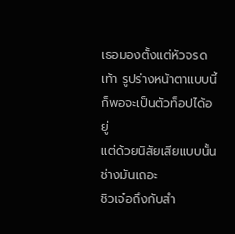เธอมองตั้งแต่หัวจรดเท้า รูปร่างหน้าตาแบบนี้ก็พอจะเป็นตัวท็อปได้อยู่
แต่ด้วยนิสัยเสียแบบนั้น ช่างมันเถอะ
ชิวเจ๋อถึงกับสำ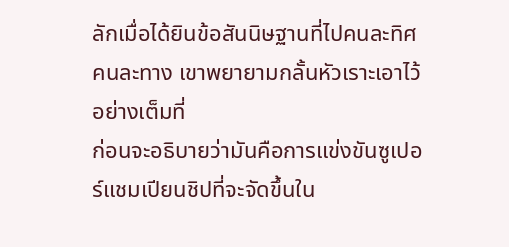ลักเมื่อได้ยินข้อสันนิษฐานที่ไปคนละทิศคนละทาง เขาพยายามกลั้นหัวเราะเอาไว้อย่างเต็มที่
ก่อนจะอธิบายว่ามันคือการแข่งขันซูเปอร์แชมเปียนชิปที่จะจัดขึ้นใน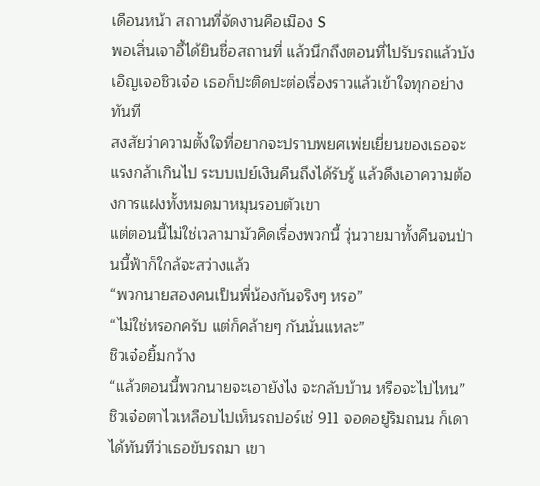เดือนหน้า สถานที่จัดงานคือเมือง S
พอเสิ่นเจาอี้ได้ยินชื่อสถานที่ แล้วนึกถึงตอนที่ไปรับรถแล้วบังเอิญเจอชิวเจ๋อ เธอก็ปะติดปะต่อเรื่องราวแล้วเข้าใจทุกอย่างทันที
สงสัยว่าความตั้งใจที่อยากจะปราบพยศเพ่ยเยี่ยนของเธอจะแรงกล้าเกินไป ระบบเปย์เงินคืนถึงได้รับรู้ แล้วดึงเอาความต้องการแฝงทั้งหมดมาหมุนรอบตัวเขา
แต่ตอนนี้ไม่ใช่เวลามามัวคิดเรื่องพวกนี้ วุ่นวายมาทั้งคืนจนป่านนี้ฟ้าก็ใกล้จะสว่างแล้ว
“พวกนายสองคนเป็นพี่น้องกันจริงๆ หรอ”
“ไม่ใช่หรอกครับ แต่ก็คล้ายๆ กันนั่นแหละ”
ชิวเจ๋อยิ้มกว้าง
“แล้วตอนนี้พวกนายจะเอายังไง จะกลับบ้าน หรือจะไปไหน”
ชิวเจ๋อตาไวเหลือบไปเห็นรถปอร์เช่ 911 จอดอยู่ริมถนน ก็เดาได้ทันทีว่าเธอขับรถมา เขา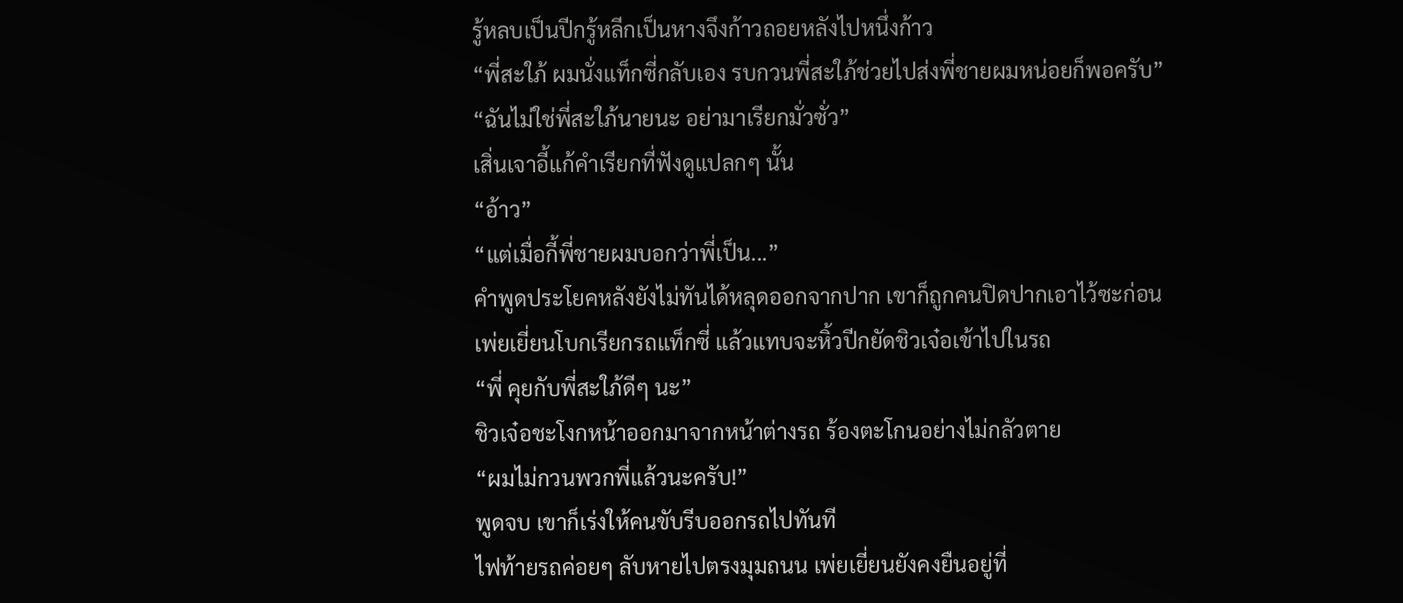รู้หลบเป็นปีกรู้หลีกเป็นหางจึงก้าวถอยหลังไปหนึ่งก้าว
“พี่สะใภ้ ผมนั่งแท็กซี่กลับเอง รบกวนพี่สะใภ้ช่วยไปส่งพี่ชายผมหน่อยก็พอครับ”
“ฉันไม่ใช่พี่สะใภ้นายนะ อย่ามาเรียกมั่วซั่ว”
เสิ่นเจาอี้แก้คำเรียกที่ฟังดูแปลกๆ นั้น
“อ้าว”
“แต่เมื่อกี้พี่ชายผมบอกว่าพี่เป็น...”
คำพูดประโยคหลังยังไม่ทันได้หลุดออกจากปาก เขาก็ถูกคนปิดปากเอาไว้ซะก่อน
เพ่ยเยี่ยนโบกเรียกรถแท็กซี่ แล้วแทบจะหิ้วปีกยัดชิวเจ๋อเข้าไปในรถ
“พี่ คุยกับพี่สะใภ้ดีๆ นะ”
ชิวเจ๋อชะโงกหน้าออกมาจากหน้าต่างรถ ร้องตะโกนอย่างไม่กลัวตาย
“ผมไม่กวนพวกพี่แล้วนะครับ!”
พูดจบ เขาก็เร่งให้คนขับรีบออกรถไปทันที
ไฟท้ายรถค่อยๆ ลับหายไปตรงมุมถนน เพ่ยเยี่ยนยังคงยืนอยู่ที่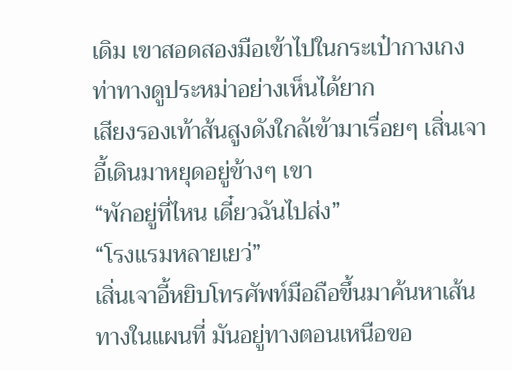เดิม เขาสอดสองมือเข้าไปในกระเป๋ากางเกง ท่าทางดูประหม่าอย่างเห็นได้ยาก
เสียงรองเท้าส้นสูงดังใกล้เข้ามาเรื่อยๆ เสิ่นเจาอี้เดินมาหยุดอยู่ข้างๆ เขา
“พักอยู่ที่ไหน เดี๋ยวฉันไปส่ง”
“โรงแรมหลายเยว่”
เสิ่นเจาอี้หยิบโทรศัพท์มือถือขึ้นมาค้นหาเส้นทางในแผนที่ มันอยู่ทางตอนเหนือขอ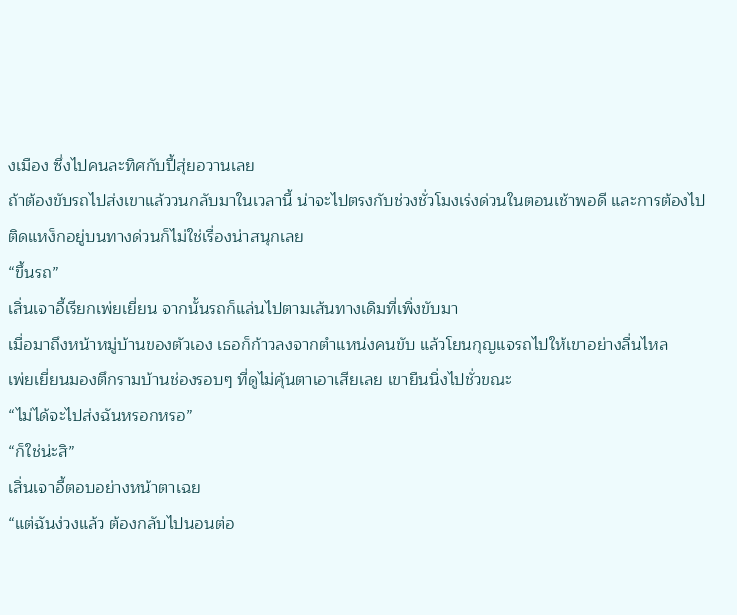งเมือง ซึ่งไปคนละทิศกับปี้สุ่ยอวานเลย
ถ้าต้องขับรถไปส่งเขาแล้ววนกลับมาในเวลานี้ น่าจะไปตรงกับช่วงชั่วโมงเร่งด่วนในตอนเช้าพอดี และการต้องไปติดแหง็กอยู่บนทางด่วนก็ไม่ใช่เรื่องน่าสนุกเลย
“ขึ้นรถ”
เสิ่นเจาอี้เรียกเพ่ยเยี่ยน จากนั้นรถก็แล่นไปตามเส้นทางเดิมที่เพิ่งขับมา
เมื่อมาถึงหน้าหมู่บ้านของตัวเอง เธอก็ก้าวลงจากตำแหน่งคนขับ แล้วโยนกุญแจรถไปให้เขาอย่างลื่นไหล
เพ่ยเยี่ยนมองตึกรามบ้านช่องรอบๆ ที่ดูไม่คุ้นตาเอาเสียเลย เขายืนนิ่งไปชั่วขณะ
“ไม่ได้จะไปส่งฉันหรอกหรอ”
“ก็ใช่น่ะสิ”
เสิ่นเจาอี้ตอบอย่างหน้าตาเฉย
“แต่ฉันง่วงแล้ว ต้องกลับไปนอนต่อ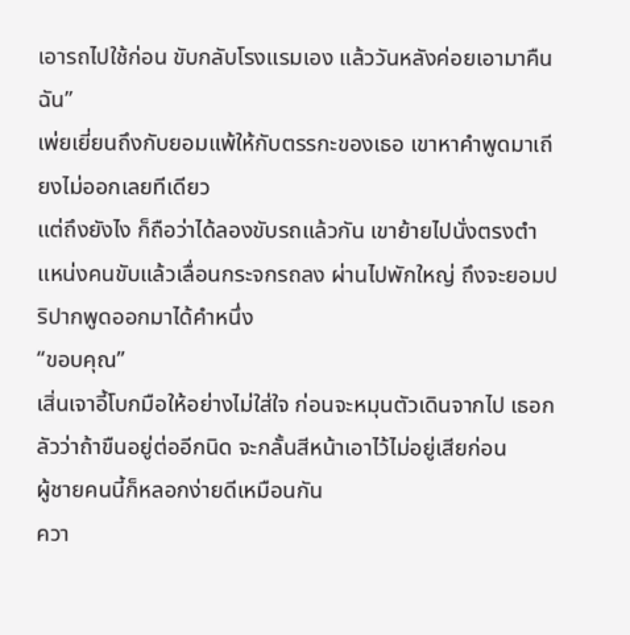เอารถไปใช้ก่อน ขับกลับโรงแรมเอง แล้ววันหลังค่อยเอามาคืนฉัน”
เพ่ยเยี่ยนถึงกับยอมแพ้ให้กับตรรกะของเธอ เขาหาคำพูดมาเถียงไม่ออกเลยทีเดียว
แต่ถึงยังไง ก็ถือว่าได้ลองขับรถแล้วกัน เขาย้ายไปนั่งตรงตำแหน่งคนขับแล้วเลื่อนกระจกรถลง ผ่านไปพักใหญ่ ถึงจะยอมปริปากพูดออกมาได้คำหนึ่ง
“ขอบคุณ”
เสิ่นเจาอี้โบกมือให้อย่างไม่ใส่ใจ ก่อนจะหมุนตัวเดินจากไป เธอกลัวว่าถ้าขืนอยู่ต่ออีกนิด จะกลั้นสีหน้าเอาไว้ไม่อยู่เสียก่อน
ผู้ชายคนนี้ก็หลอกง่ายดีเหมือนกัน
ควา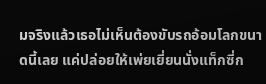มจริงแล้วเธอไม่เห็นต้องขับรถอ้อมโลกขนาดนี้เลย แค่ปล่อยให้เพ่ยเยี่ยนนั่งแท็กซี่ก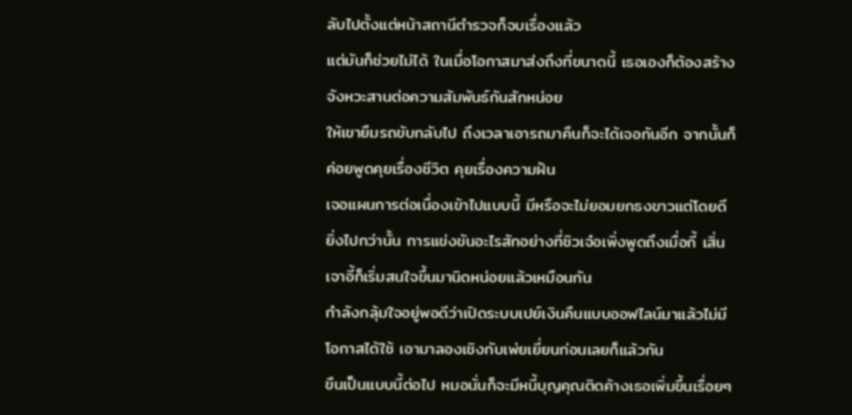ลับไปตั้งแต่หน้าสถานีตำรวจก็จบเรื่องแล้ว
แต่มันก็ช่วยไม่ได้ ในเมื่อโอกาสมาส่งถึงที่ขนาดนี้ เธอเองก็ต้องสร้างจังหวะสานต่อความสัมพันธ์กันสักหน่อย
ให้เขายืมรถขับกลับไป ถึงเวลาเอารถมาคืนก็จะได้เจอกันอีก จากนั้นก็ค่อยพูดคุยเรื่องชีวิต คุยเรื่องความฝัน
เจอแผนการต่อเนื่องเข้าไปแบบนี้ มีหรือจะไม่ยอมยกธงขาวแต่โดยดี
ยิ่งไปกว่านั้น การแข่งขันอะไรสักอย่างที่ชิวเจ๋อเพิ่งพูดถึงเมื่อกี้ เสิ่นเจาอี้ก็เริ่มสนใจขึ้นมานิดหน่อยแล้วเหมือนกัน
กำลังกลุ้มใจอยู่พอดีว่าเปิดระบบเปย์เงินคืนแบบออฟไลน์มาแล้วไม่มีโอกาสได้ใช้ เอามาลองเชิงกับเพ่ยเยี่ยนก่อนเลยก็แล้วกัน
ขืนเป็นแบบนี้ต่อไป หมอนั่นก็จะมีหนี้บุญคุณติดค้างเธอเพิ่มขึ้นเรื่อยๆ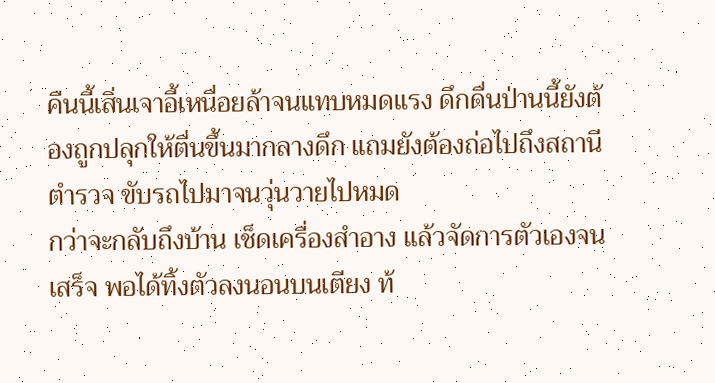คืนนี้เสิ่นเจาอี้เหนื่อยล้าจนแทบหมดแรง ดึกดื่นป่านนี้ยังต้องถูกปลุกให้ตื่นขึ้นมากลางดึก แถมยังต้องถ่อไปถึงสถานีตำรวจ ขับรถไปมาจนวุ่นวายไปหมด
กว่าจะกลับถึงบ้าน เช็ดเครื่องสำอาง แล้วจัดการตัวเองจนเสร็จ พอได้ทิ้งตัวลงนอนบนเตียง ท้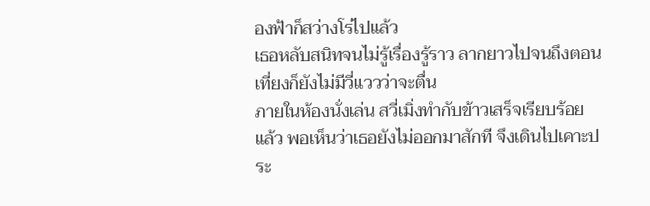องฟ้าก็สว่างโร่ไปแล้ว
เธอหลับสนิทจนไม่รู้เรื่องรู้ราว ลากยาวไปจนถึงตอนเที่ยงก็ยังไม่มีวี่แววว่าจะตื่น
ภายในห้องนั่งเล่น สวี่เมิ่งทำกับข้าวเสร็จเรียบร้อยแล้ว พอเห็นว่าเธอยังไม่ออกมาสักที จึงเดินไปเคาะประ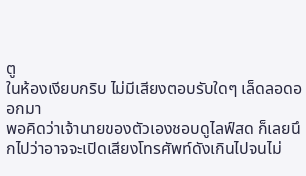ตู
ในห้องเงียบกริบ ไม่มีเสียงตอบรับใดๆ เล็ดลอดออกมา
พอคิดว่าเจ้านายของตัวเองชอบดูไลฟ์สด ก็เลยนึกไปว่าอาจจะเปิดเสียงโทรศัพท์ดังเกินไปจนไม่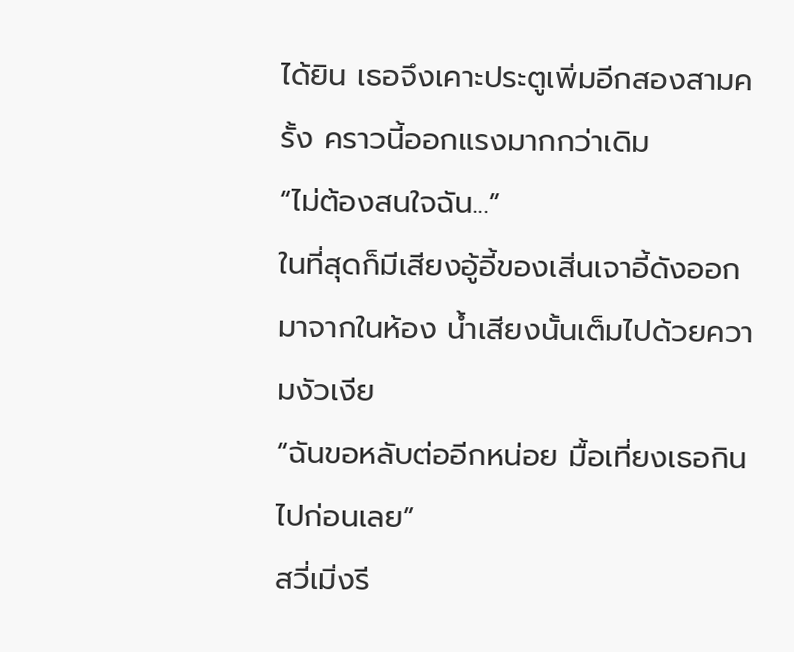ได้ยิน เธอจึงเคาะประตูเพิ่มอีกสองสามครั้ง คราวนี้ออกแรงมากกว่าเดิม
“ไม่ต้องสนใจฉัน...”
ในที่สุดก็มีเสียงอู้อี้ของเสิ่นเจาอี้ดังออกมาจากในห้อง น้ำเสียงนั้นเต็มไปด้วยความงัวเงีย
“ฉันขอหลับต่ออีกหน่อย มื้อเที่ยงเธอกินไปก่อนเลย”
สวี่เมิ่งรี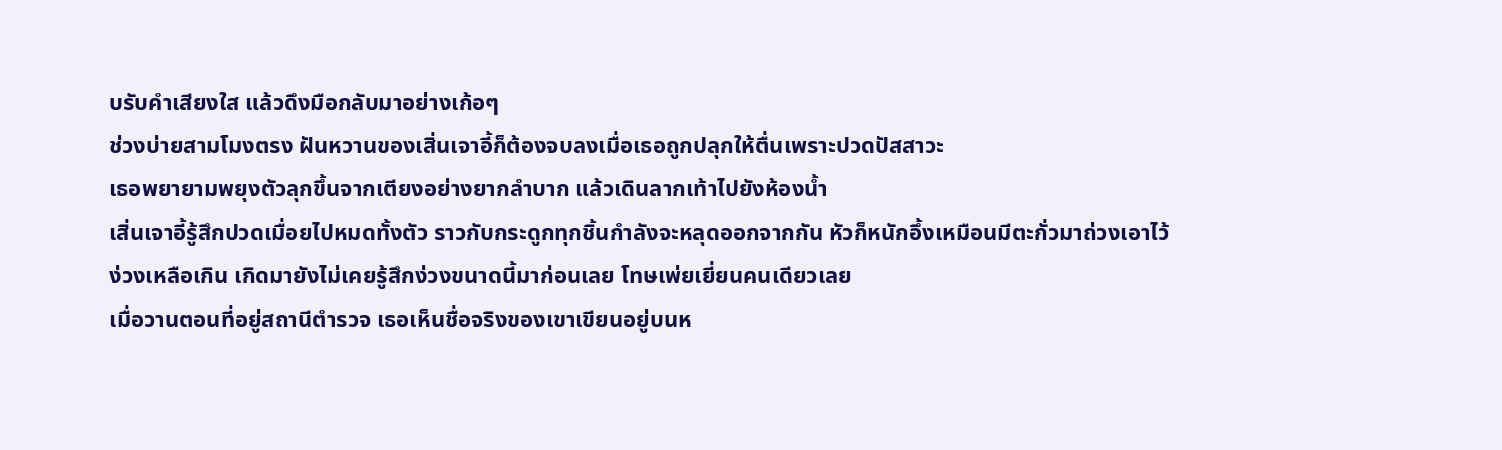บรับคำเสียงใส แล้วดึงมือกลับมาอย่างเก้อๆ
ช่วงบ่ายสามโมงตรง ฝันหวานของเสิ่นเจาอี้ก็ต้องจบลงเมื่อเธอถูกปลุกให้ตื่นเพราะปวดปัสสาวะ
เธอพยายามพยุงตัวลุกขึ้นจากเตียงอย่างยากลำบาก แล้วเดินลากเท้าไปยังห้องน้ำ
เสิ่นเจาอี้รู้สึกปวดเมื่อยไปหมดทั้งตัว ราวกับกระดูกทุกชิ้นกำลังจะหลุดออกจากกัน หัวก็หนักอึ้งเหมือนมีตะกั่วมาถ่วงเอาไว้
ง่วงเหลือเกิน เกิดมายังไม่เคยรู้สึกง่วงขนาดนี้มาก่อนเลย โทษเพ่ยเยี่ยนคนเดียวเลย
เมื่อวานตอนที่อยู่สถานีตำรวจ เธอเห็นชื่อจริงของเขาเขียนอยู่บนห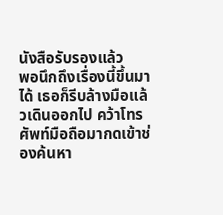นังสือรับรองแล้ว
พอนึกถึงเรื่องนี้ขึ้นมาได้ เธอก็รีบล้างมือแล้วเดินออกไป คว้าโทรศัพท์มือถือมากดเข้าช่องค้นหา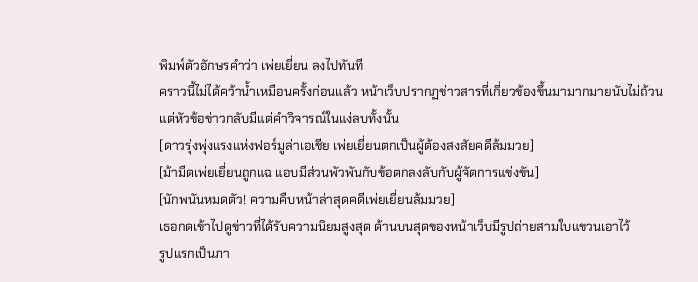พิมพ์ตัวอักษรคำว่า เพ่ยเยี่ยน ลงไปทันที
คราวนี้ไม่ได้คว้าน้ำเหมือนครั้งก่อนแล้ว หน้าเว็บปรากฏข่าวสารที่เกี่ยวข้องขึ้นมามากมายนับไม่ถ้วน แต่หัวข้อข่าวกลับมีแต่คำวิจารณ์ในแง่ลบทั้งนั้น
[ดาวรุ่งพุ่งแรงแห่งฟอร์มูล่าเอเชีย เพ่ยเยี่ยนตกเป็นผู้ต้องสงสัยคดีล้มมวย]
[ม้ามืดเพ่ยเยี่ยนถูกแฉ แอบมีส่วนพัวพันกับข้อตกลงลับกับผู้จัดการแข่งขัน]
[นักพนันหมดตัว! ความคืบหน้าล่าสุดคดีเพ่ยเยี่ยนล้มมวย]
เธอกดเข้าไปดูข่าวที่ได้รับความนิยมสูงสุด ด้านบนสุดของหน้าเว็บมีรูปถ่ายสามใบแขวนเอาไว้
รูปแรกเป็นภา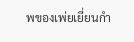พของเพ่ยเยี่ยนกำ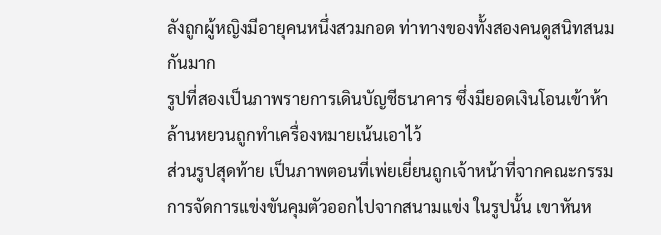ลังถูกผู้หญิงมีอายุคนหนึ่งสวมกอด ท่าทางของทั้งสองคนดูสนิทสนมกันมาก
รูปที่สองเป็นภาพรายการเดินบัญชีธนาคาร ซึ่งมียอดเงินโอนเข้าห้าล้านหยวนถูกทำเครื่องหมายเน้นเอาไว้
ส่วนรูปสุดท้าย เป็นภาพตอนที่เพ่ยเยี่ยนถูกเจ้าหน้าที่จากคณะกรรมการจัดการแข่งขันคุมตัวออกไปจากสนามแข่ง ในรูปนั้น เขาหันห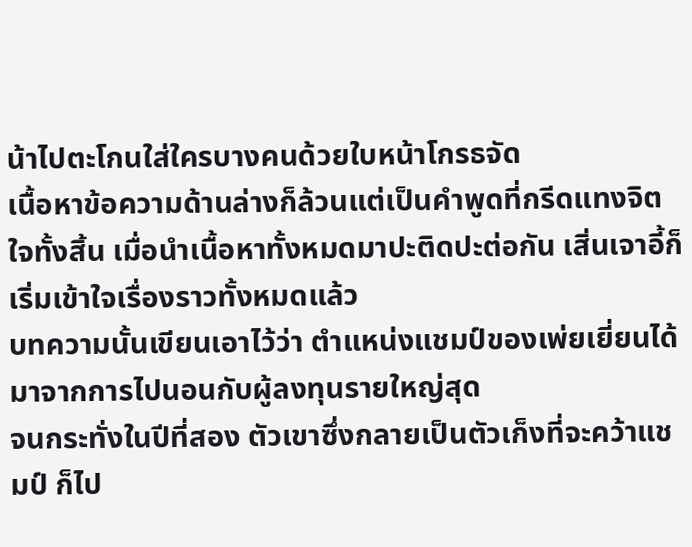น้าไปตะโกนใส่ใครบางคนด้วยใบหน้าโกรธจัด
เนื้อหาข้อความด้านล่างก็ล้วนแต่เป็นคำพูดที่กรีดแทงจิตใจทั้งสิ้น เมื่อนำเนื้อหาทั้งหมดมาปะติดปะต่อกัน เสิ่นเจาอี้ก็เริ่มเข้าใจเรื่องราวทั้งหมดแล้ว
บทความนั้นเขียนเอาไว้ว่า ตำแหน่งแชมป์ของเพ่ยเยี่ยนได้มาจากการไปนอนกับผู้ลงทุนรายใหญ่สุด
จนกระทั่งในปีที่สอง ตัวเขาซึ่งกลายเป็นตัวเก็งที่จะคว้าแชมป์ ก็ไป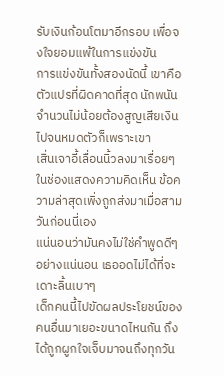รับเงินก้อนโตมาอีกรอบ เพื่อจงใจยอมแพ้ในการแข่งขัน
การแข่งขันทั้งสองนัดนี้ เขาคือตัวแปรที่ผิดคาดที่สุด นักพนันจำนวนไม่น้อยต้องสูญเสียเงินไปจนหมดตัวก็เพราะเขา
เสิ่นเจาอี้เลื่อนนิ้วลงมาเรื่อยๆ ในช่องแสดงความคิดเห็น ข้อความล่าสุดเพิ่งถูกส่งมาเมื่อสามวันก่อนนี่เอง
แน่นอนว่ามันคงไม่ใช่คำพูดดีๆ อย่างแน่นอน เธออดไม่ได้ที่จะเดาะลิ้นเบาๆ
เด็กคนนี้ไปขัดผลประโยชน์ของคนอื่นมาเยอะขนาดไหนกัน ถึงได้ถูกผูกใจเจ็บมาจนถึงทุกวัน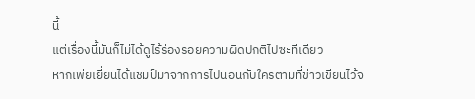นี้
แต่เรื่องนี้มันก็ไม่ได้ดูไร้ร่องรอยความผิดปกติไปซะทีเดียว
หากเพ่ยเยี่ยนได้แชมป์มาจากการไปนอนกับใครตามที่ข่าวเขียนไว้จ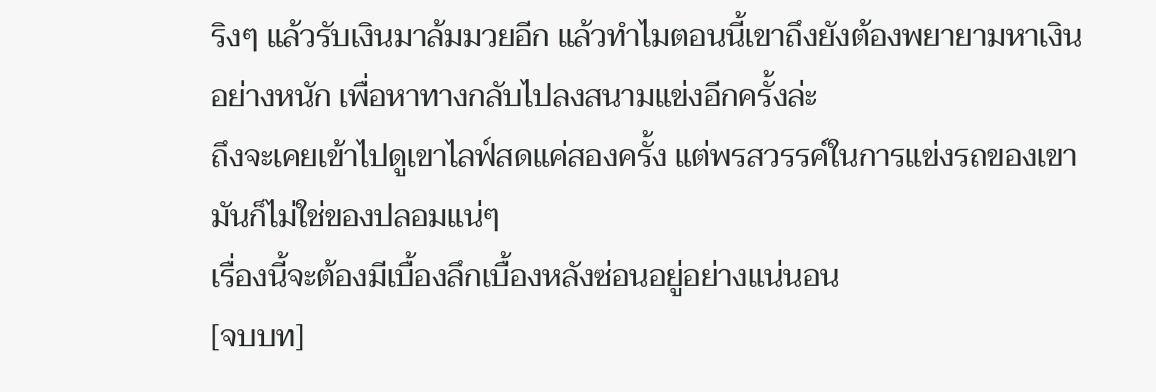ริงๆ แล้วรับเงินมาล้มมวยอีก แล้วทำไมตอนนี้เขาถึงยังต้องพยายามหาเงินอย่างหนัก เพื่อหาทางกลับไปลงสนามแข่งอีกครั้งล่ะ
ถึงจะเคยเข้าไปดูเขาไลฟ์สดแค่สองครั้ง แต่พรสวรรค์ในการแข่งรถของเขามันก็ไม่ใช่ของปลอมแน่ๆ
เรื่องนี้จะต้องมีเบื้องลึกเบื้องหลังซ่อนอยู่อย่างแน่นอน
[จบบท]